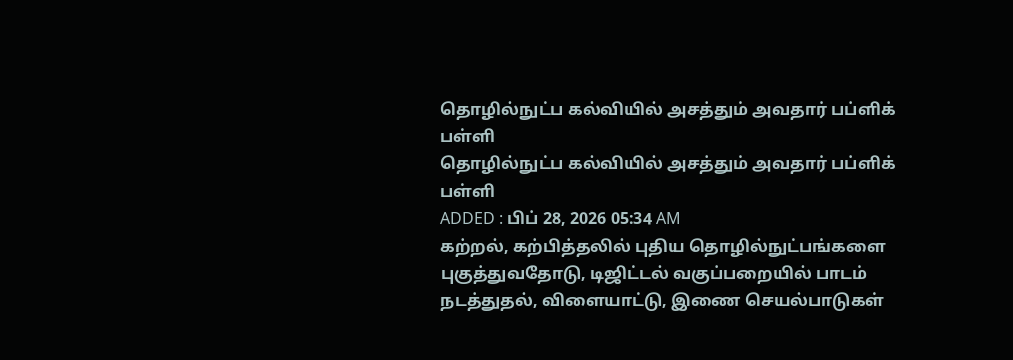தொழில்நுட்ப கல்வியில் அசத்தும் அவதார் பப்ளிக் பள்ளி
தொழில்நுட்ப கல்வியில் அசத்தும் அவதார் பப்ளிக் பள்ளி
ADDED : பிப் 28, 2026 05:34 AM
கற்றல், கற்பித்தலில் புதிய தொழில்நுட்பங்களை புகுத்துவதோடு, டிஜிட்டல் வகுப்பறையில் பாடம் நடத்துதல், விளையாட்டு, இணை செயல்பாடுகள்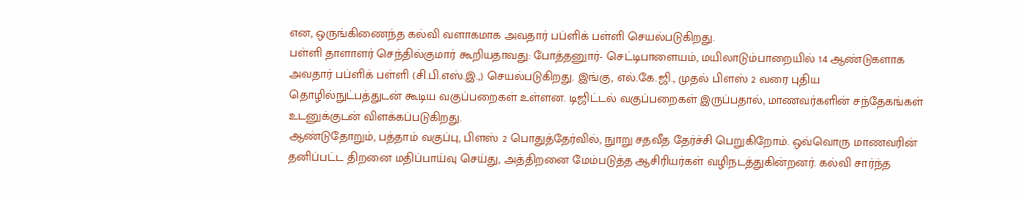என, ஒருங்கிணைந்த கல்வி வளாகமாக அவதார் பப்ளிக் பள்ளி செயல்படுகிறது.
பள்ளி தாளாளர் செந்தில்குமார் கூறியதாவது: போத்தனுார்- செட்டிபாளையம், மயிலாடும்பாறையில் 14 ஆண்டுகளாக அவதார் பப்ளிக் பள்ளி (சி.பி.எஸ்.இ.,) செயல்படுகிறது. இங்கு, எல்.கே.ஜி., முதல் பிளஸ் 2 வரை புதிய தொழில்நுட்பத்துடன் கூடிய வகுப்பறைகள் உள்ளன. டிஜிட்டல் வகுப்பறைகள் இருப்பதால், மாணவர்களின் சந்தேகங்கள் உடனுக்குடன் விளக்கப்படுகிறது.
ஆண்டுதோறும், பத்தாம் வகுப்பு, பிளஸ் 2 பொதுத்தேர்வில், நுாறு சதவீத தேர்ச்சி பெறுகிறோம். ஒவ்வொரு மாணவரின் தனிப்பட்ட திறனை மதிப்பாய்வு செய்து, அத்திறனை மேம்படுத்த ஆசிரியர்கள் வழிநடத்துகின்றனர். கல்வி சார்ந்த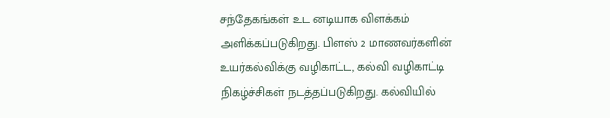சந்தேகங்கள் உட னடியாக விளக்கம் அளிக்கப்படுகிறது. பிளஸ் 2 மாணவர்களின் உயர்கல்விக்கு வழிகாட்ட, கல்வி வழிகாட்டி நிகழ்ச்சிகள் நடத்தப்படுகிறது. கல்வியில்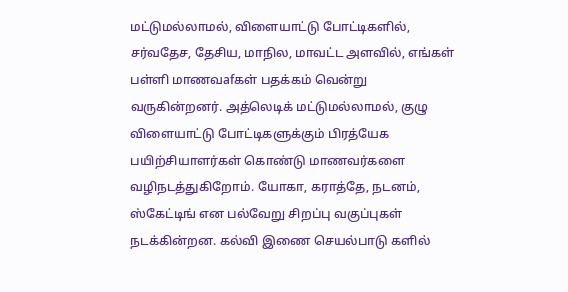மட்டுமல்லாமல், விளையாட்டு போட்டிகளில், சர்வதேச, தேசிய, மாநில, மாவட்ட அளவில், எங்கள் பள்ளி மாணவafகள் பதக்கம் வென்று வருகின்றனர். அத்லெடிக் மட்டுமல்லாமல், குழு விளையாட்டு போட்டிகளுக்கும் பிரத்யேக பயிற்சியாளர்கள் கொண்டு மாணவர்களை வழிநடத்துகிறோம். யோகா, கராத்தே, நடனம், ஸ்கேட்டிங் என பல்வேறு சிறப்பு வகுப்புகள் நடக்கின்றன. கல்வி இணை செயல்பாடு களில்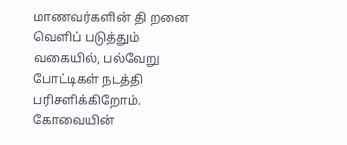மாணவர்களின் தி றனை வெளிப் படுத்தும் வகையில், பல்வேறு போட்டிகள் நடத்தி பரிசளிக்கிறோம். கோவையின்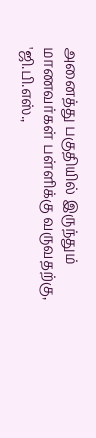அனைத்து பகுதியில் இருந்தும் மாணவர்கள் பள்ளிக்கு வருவதற்கு, 'ஜி.பி.எஸ்.,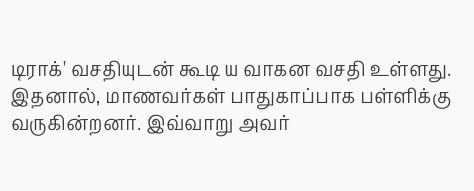டிராக்' வசதியுடன் கூடி ய வாகன வசதி உள்ளது. இதனால், மாணவர்கள் பாதுகாப்பாக பள்ளிக்கு வருகின்றனர். இவ்வாறு அவர்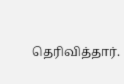தெரிவித்தார்.